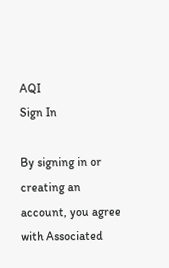AQI
Sign In

By signing in or creating an account, you agree with Associated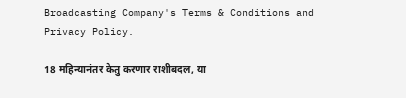Broadcasting Company's Terms & Conditions and Privacy Policy.

18 महिन्यानंतर केतु करणार राशीबदल, या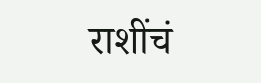राशींचं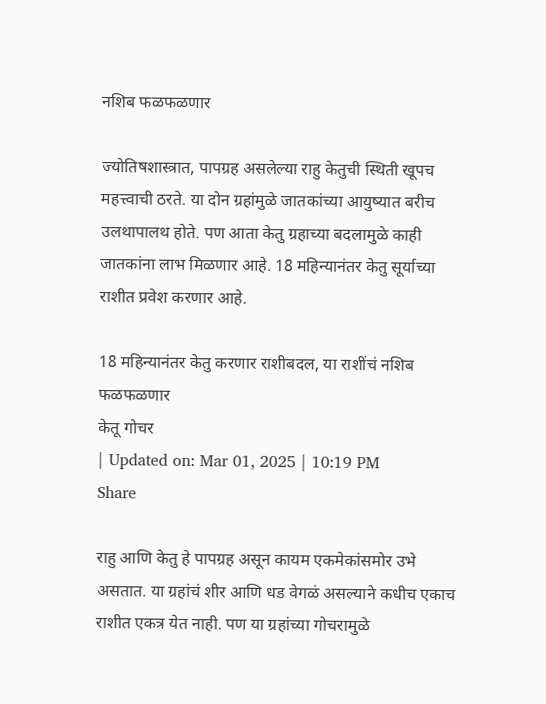नशिब फळफळणार

ज्योतिषशास्त्रात, पापग्रह असलेल्या राहु केतुची स्थिती खूपच महत्त्वाची ठरते. या दोन ग्रहांमुळे जातकांच्या आयुष्यात बरीच उलथापालथ होते. पण आता केतु ग्रहाच्या बदलामुळे काही जातकांना लाभ मिळणार आहे. 18 महिन्यानंतर केतु सूर्याच्या राशीत प्रवेश करणार आहे.

18 महिन्यानंतर केतु करणार राशीबदल, या राशींचं नशिब फळफळणार
केतू गोचर
| Updated on: Mar 01, 2025 | 10:19 PM
Share

राहु आणि केतु हे पापग्रह असून कायम एकमेकांसमोर उभे असतात. या ग्रहांचं शीर आणि धड वेगळं असल्याने कधीच एकाच राशीत एकत्र येत नाही. पण या ग्रहांच्या गोचरामुळे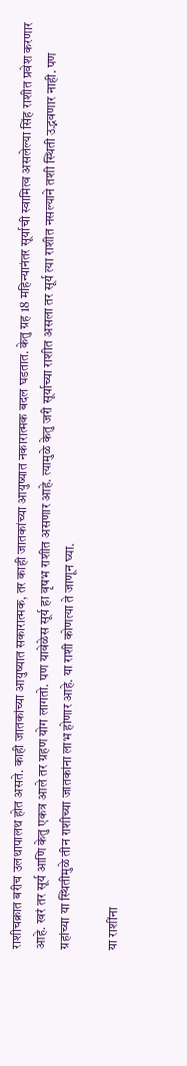राशीचक्रात बरीच उलथापालथ होत असते. काही जातकांच्या आयुष्यात सकारात्मक, तर काही जातकांच्या आयुष्यात नकारात्मक बदल घडतात. केतु ग्रह 18 महिन्यानंतर सूर्याची स्वामित्व असलेल्या सिंह राशीत प्रवेश करणार आहे. खरं तर सूर्य आणि केतु एकत्र आले तर ग्रहण योग लागतो. पण यावेळेस सूर्य हा वृषभ राशीत असणार आहे. त्यामुळे केतु जरी सूर्याच्या राशीत असला तर सूर्य त्या राशीत नसल्याने तशी स्थिती उद्भवणार नाही. पण ग्रहांच्या या स्थितीमुळे तीन राशीच्या जातकांना लाभ होणार आहे. या राशी कोणत्या ते जाणून घ्या.

या राशींना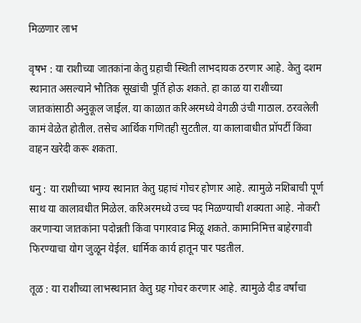मिळणार लाभ

वृषभ : या राशीच्या जातकांना केतु ग्रहाची स्थिती लाभदायक ठरणार आहे. केतु दशम स्थानात असल्याने भौतिक सूखांची पूर्ति होऊ शकते. हा काळ या राशीच्या जातकांसाठी अनुकूल जाईल. या काळात करिअरमध्ये वेगळी उंची गाठाल. ठरवलेली कामं वेळेत होतील. तसेच आर्थिक गणितही सुटतील. या कालावाधीत प्रॉपर्टी किंवा वाहन खरेदी करू शकता.

धनु : या राशीच्या भाग्य स्थानात केतु ग्रहाचं गोचर होणार आहे. त्यामुळे नशिबाची पूर्ण साथ या कालावधीत मिळेल. करिअरमध्ये उच्च पद मिळण्याची शक्यता आहे. नोकरी करणाऱ्या जातकांना पदोन्नती किंवा पगारवाढ मिळू शकते. कामानिमित्त बाहेरगावी फिरण्याचा योग जुळून येईल. धार्मिक कार्य हातून पार पडतील.

तूळ : या राशीच्या लाभस्थानात केतु ग्रह गोचर करणार आहे. त्यामुळे दीड वर्षांचा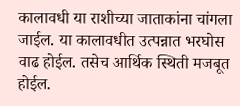कालावधी या राशीच्या जाताकांना चांगला जाईल. या कालावधीत उत्पन्नात भरघोस वाढ होईल. तसेच आर्थिक स्थिती मजबूत होईल.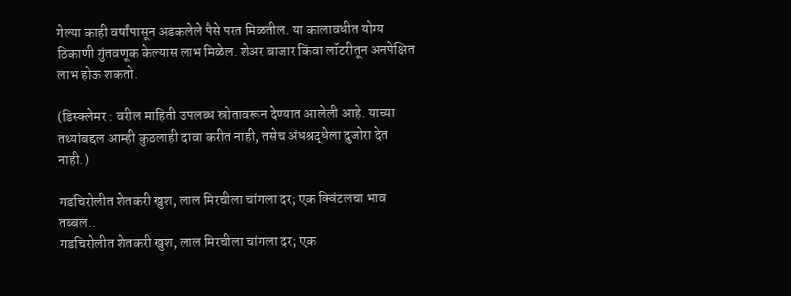गेल्या काही वर्षांपासून अडकलेले पैसे परत मिळतील. या कालावधीत योग्य ठिकाणी गुंतवणूक केल्यास लाभ मिळेल. शेअर बाजार किंवा लॉटरीतून अनपेक्षित लाभ होऊ शकतो.

(डिस्क्लेमर : वरील माहिती उपलब्ध स्रोतावरून देण्यात आलेली आहे. याच्या तथ्यांबद्दल आम्ही कुठलाही दावा करीत नाही, तसेच अंधश्रद्धेला दुजोरा देत नाही.)

गडचिरोलीत शेतकरी खुश, लाल मिरचीला चांगला दर; एक क्विंटलचा भाव तब्बल..
गडचिरोलीत शेतकरी खुश, लाल मिरचीला चांगला दर; एक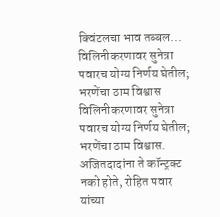क्विंटलचा भाव तब्बल...
विलिनीकरणावर सुनेत्रा पवारच योग्य निर्णय घेतील; भरणेंचा ठाम विश्वास
विलिनीकरणावर सुनेत्रा पवारच योग्य निर्णय घेतील; भरणेंचा ठाम विश्वास.
अजितदादांना ते कॉन्ट्रक्ट नको होते, रोहित पवार यांच्या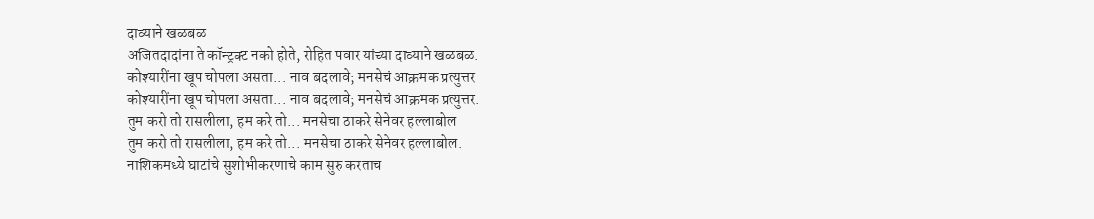दाव्याने खळबळ
अजितदादांना ते कॉन्ट्रक्ट नको होते, रोहित पवार यांच्या दाव्याने खळबळ.
कोश्यारींना खूप चोपला असता... नाव बदलावे; मनसेचं आक्रमक प्रत्युत्तर
कोश्यारींना खूप चोपला असता... नाव बदलावे; मनसेचं आक्रमक प्रत्युत्तर.
तुम करो तो रासलीला, हम करे तो... मनसेचा ठाकरे सेनेवर हल्लाबोल
तुम करो तो रासलीला, हम करे तो... मनसेचा ठाकरे सेनेवर हल्लाबोल.
नाशिकमध्ये घाटांचे सुशोभीकरणाचे काम सुरु करताच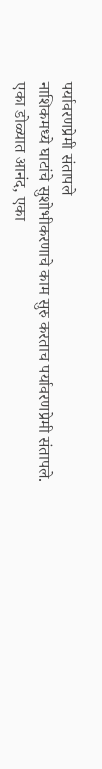पर्यावरणप्रेमी संतापले
नाशिकमध्ये घाटांचे सुशोभीकरणाचे काम सुरु करताच पर्यावरणप्रेमी संतापले.
एका डोळ्यात आनंद, एका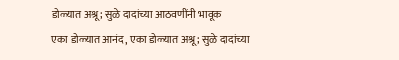डोळ्यात अश्रू; सुळे दादांच्या आठवणींनी भावूक
एका डोळ्यात आनंद, एका डोळ्यात अश्रू; सुळे दादांच्या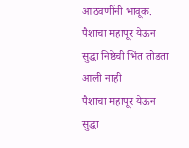आठवणींनी भावूक.
पैशाचा महापूर येऊन सुद्धा निष्ठेची भिंत तोडता आली नाही
पैशाचा महापूर येऊन सुद्धा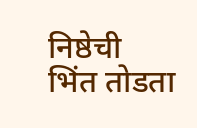निष्ठेची भिंत तोडता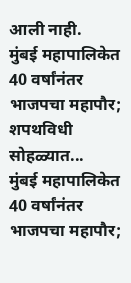आली नाही.
मुंबई महापालिकेत 40 वर्षांनंतर भाजपचा महापौर; शपथविधी सोहळ्यात...
मुंबई महापालिकेत 40 वर्षांनंतर भाजपचा महापौर;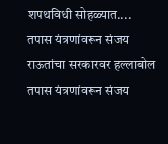शपथविधी सोहळ्यात....
तपास यंत्रणांवरून संजय राऊतांचा सरकारवर हल्लाबोल
तपास यंत्रणांवरून संजय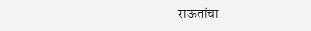राऊतांचा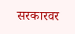सरकारवर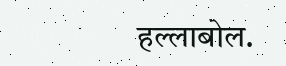हल्लाबोल.